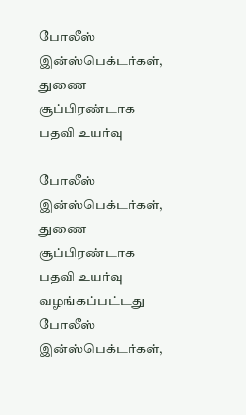போலீஸ் இன்ஸ்பெக்டர்கள், துணை சூப்பிரண்டாக பதவி உயர்வு

போலீஸ் இன்ஸ்பெக்டர்கள், துணை சூப்பிரண்டாக பதவி உயர்வு வழங்கப்பட்டது
போலீஸ் இன்ஸ்பெக்டர்கள்,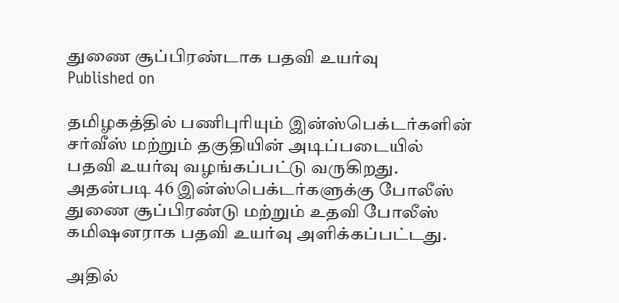துணை சூப்பிரண்டாக பதவி உயர்வு
Published on

தமிழகத்தில் பணிபுரியும் இன்ஸ்பெக்டர்களின் சர்வீஸ் மற்றும் தகுதியின் அடிப்படையில் பதவி உயர்வு வழங்கப்பட்டு வருகிறது. அதன்படி 46 இன்ஸ்பெக்டர்களுக்கு போலீஸ் துணை சூப்பிரண்டு மற்றும் உதவி போலீஸ் கமிஷனராக பதவி உயர்வு அளிக்கப்பட்டது.

அதில்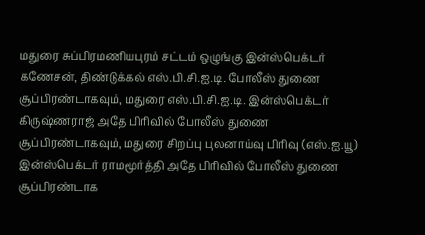மதுரை சுப்பிரமணியபுரம் சட்டம் ஒழுங்கு இன்ஸ்பெக்டர் கணேசன், திண்டுக்கல் எஸ்.பி.சி.ஐ.டி. போலீஸ் துணை சூப்பிரண்டாகவும், மதுரை எஸ்.பி.சி.ஐ.டி. இன்ஸ்பெக்டர் கிருஷ்ணராஜ் அதே பிரிவில் போலீஸ் துணை சூப்பிரண்டாகவும், மதுரை சிறப்பு புலனாய்வு பிரிவு (எஸ்.ஐ.யூ) இன்ஸ்பெக்டர் ராமமூர்த்தி அதே பிரிவில் போலீஸ் துணை சூப்பிரண்டாக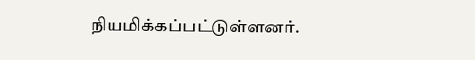நியமிக்கப்பட்டுள்ளனர்.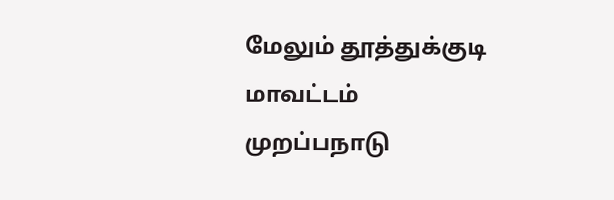மேலும் தூத்துக்குடி மாவட்டம் முறப்பநாடு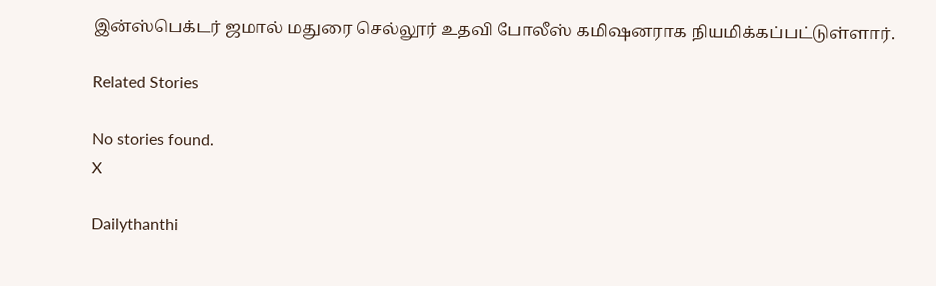இன்ஸ்பெக்டர் ஜமால் மதுரை செல்லூர் உதவி போலீஸ் கமிஷனராக நியமிக்கப்பட்டுள்ளார்.

Related Stories

No stories found.
X

Dailythanthi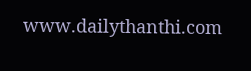www.dailythanthi.com